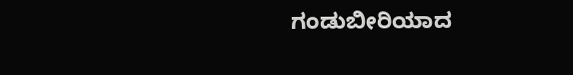ಗಂಡುಬೀರಿಯಾದ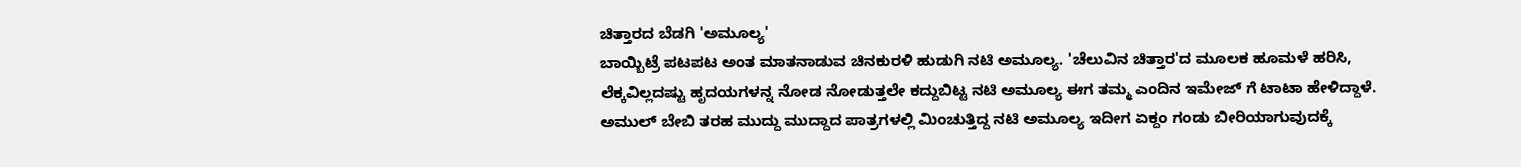ಚಿತ್ತಾರದ ಬೆಡಗಿ 'ಅಮೂಲ್ಯ'
ಬಾಯ್ಬಿಟ್ರೆ ಪಟಪಟ ಅಂತ ಮಾತನಾಡುವ ಚಿನಕುರಳಿ ಹುಡುಗಿ ನಟಿ ಅಮೂಲ್ಯ. 'ಚೆಲುವಿನ ಚಿತ್ತಾರ'ದ ಮೂಲಕ ಹೂಮಳೆ ಹರಿಸಿ, ಲೆಕ್ಕವಿಲ್ಲದಷ್ಟು ಹೃದಯಗಳನ್ನ ನೋಡ ನೋಡುತ್ತಲೇ ಕದ್ದುಬಿಟ್ಟ ನಟಿ ಅಮೂಲ್ಯ ಈಗ ತಮ್ಮ ಎಂದಿನ ಇಮೇಜ್ ಗೆ ಟಾಟಾ ಹೇಳಿದ್ದಾಳೆ.
ಅಮುಲ್ ಬೇಬಿ ತರಹ ಮುದ್ದು ಮುದ್ದಾದ ಪಾತ್ರಗಳಲ್ಲಿ ಮಿಂಚುತ್ತಿದ್ದ ನಟಿ ಅಮೂಲ್ಯ ಇದೀಗ ಏಕ್ದಂ ಗಂಡು ಬೀರಿಯಾಗುವುದಕ್ಕೆ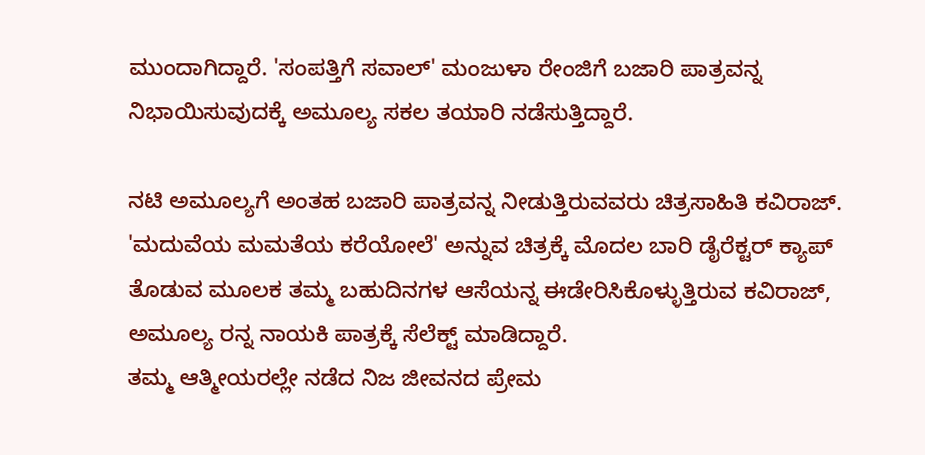ಮುಂದಾಗಿದ್ದಾರೆ. 'ಸಂಪತ್ತಿಗೆ ಸವಾಲ್' ಮಂಜುಳಾ ರೇಂಜಿಗೆ ಬಜಾರಿ ಪಾತ್ರವನ್ನ ನಿಭಾಯಿಸುವುದಕ್ಕೆ ಅಮೂಲ್ಯ ಸಕಲ ತಯಾರಿ ನಡೆಸುತ್ತಿದ್ದಾರೆ.

ನಟಿ ಅಮೂಲ್ಯಗೆ ಅಂತಹ ಬಜಾರಿ ಪಾತ್ರವನ್ನ ನೀಡುತ್ತಿರುವವರು ಚಿತ್ರಸಾಹಿತಿ ಕವಿರಾಜ್. 'ಮದುವೆಯ ಮಮತೆಯ ಕರೆಯೋಲೆ' ಅನ್ನುವ ಚಿತ್ರಕ್ಕೆ ಮೊದಲ ಬಾರಿ ಡೈರೆಕ್ಟರ್ ಕ್ಯಾಪ್ ತೊಡುವ ಮೂಲಕ ತಮ್ಮ ಬಹುದಿನಗಳ ಆಸೆಯನ್ನ ಈಡೇರಿಸಿಕೊಳ್ಳುತ್ತಿರುವ ಕವಿರಾಜ್, ಅಮೂಲ್ಯ ರನ್ನ ನಾಯಕಿ ಪಾತ್ರಕ್ಕೆ ಸೆಲೆಕ್ಟ್ ಮಾಡಿದ್ದಾರೆ.
ತಮ್ಮ ಆತ್ಮೀಯರಲ್ಲೇ ನಡೆದ ನಿಜ ಜೀವನದ ಪ್ರೇಮ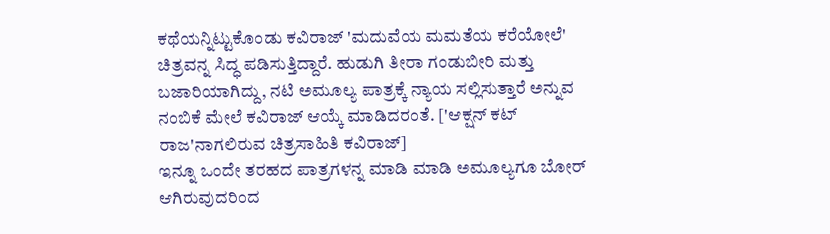ಕಥೆಯನ್ನಿಟ್ಟುಕೊಂಡು ಕವಿರಾಜ್ 'ಮದುವೆಯ ಮಮತೆಯ ಕರೆಯೋಲೆ' ಚಿತ್ರವನ್ನ ಸಿದ್ಧ ಪಡಿಸುತ್ತಿದ್ದಾರೆ. ಹುಡುಗಿ ತೀರಾ ಗಂಡುಬೀರಿ ಮತ್ತು ಬಜಾರಿಯಾಗಿದ್ದು, ನಟಿ ಅಮೂಲ್ಯ ಪಾತ್ರಕ್ಕೆ ನ್ಯಾಯ ಸಲ್ಲಿಸುತ್ತಾರೆ ಅನ್ನುವ ನಂಬಿಕೆ ಮೇಲೆ ಕವಿರಾಜ್ ಆಯ್ಕೆ ಮಾಡಿದರಂತೆ. ['ಆಕ್ಷನ್ ಕಟ್ ರಾಜ'ನಾಗಲಿರುವ ಚಿತ್ರಸಾಹಿತಿ ಕವಿರಾಜ್]
ಇನ್ನೂ ಒಂದೇ ತರಹದ ಪಾತ್ರಗಳನ್ನ ಮಾಡಿ ಮಾಡಿ ಅಮೂಲ್ಯಗೂ ಬೋರ್ ಆಗಿರುವುದರಿಂದ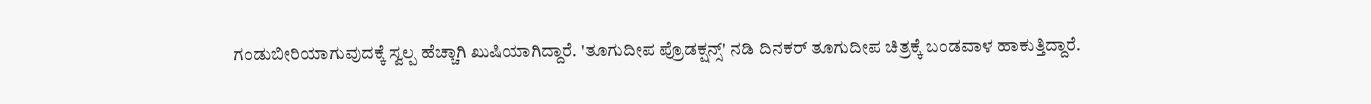ಗಂಡುಬೀರಿಯಾಗುವುದಕ್ಕೆ ಸ್ವಲ್ಪ ಹೆಚ್ಚಾಗಿ ಖುಷಿಯಾಗಿದ್ದಾರೆ. 'ತೂಗುದೀಪ ಪ್ರೊಡಕ್ಷನ್ಸ್' ನಡಿ ದಿನಕರ್ ತೂಗುದೀಪ ಚಿತ್ರಕ್ಕೆ ಬಂಡವಾಳ ಹಾಕುತ್ತಿದ್ದಾರೆ.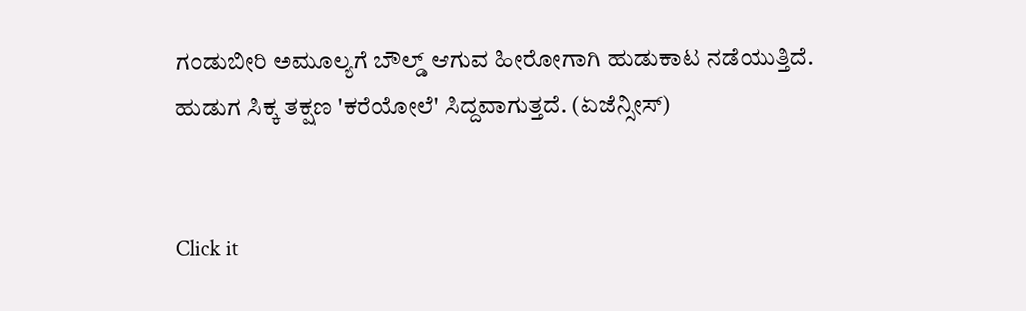ಗಂಡುಬೀರಿ ಅಮೂಲ್ಯಗೆ ಬೌಲ್ಡ್ ಆಗುವ ಹೀರೋಗಾಗಿ ಹುಡುಕಾಟ ನಡೆಯುತ್ತಿದೆ. ಹುಡುಗ ಸಿಕ್ಕ ತಕ್ಷಣ 'ಕರೆಯೋಲೆ' ಸಿದ್ದವಾಗುತ್ತದೆ. (ಏಜೆನ್ಸೀಸ್)


Click it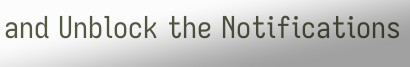and Unblock the Notifications